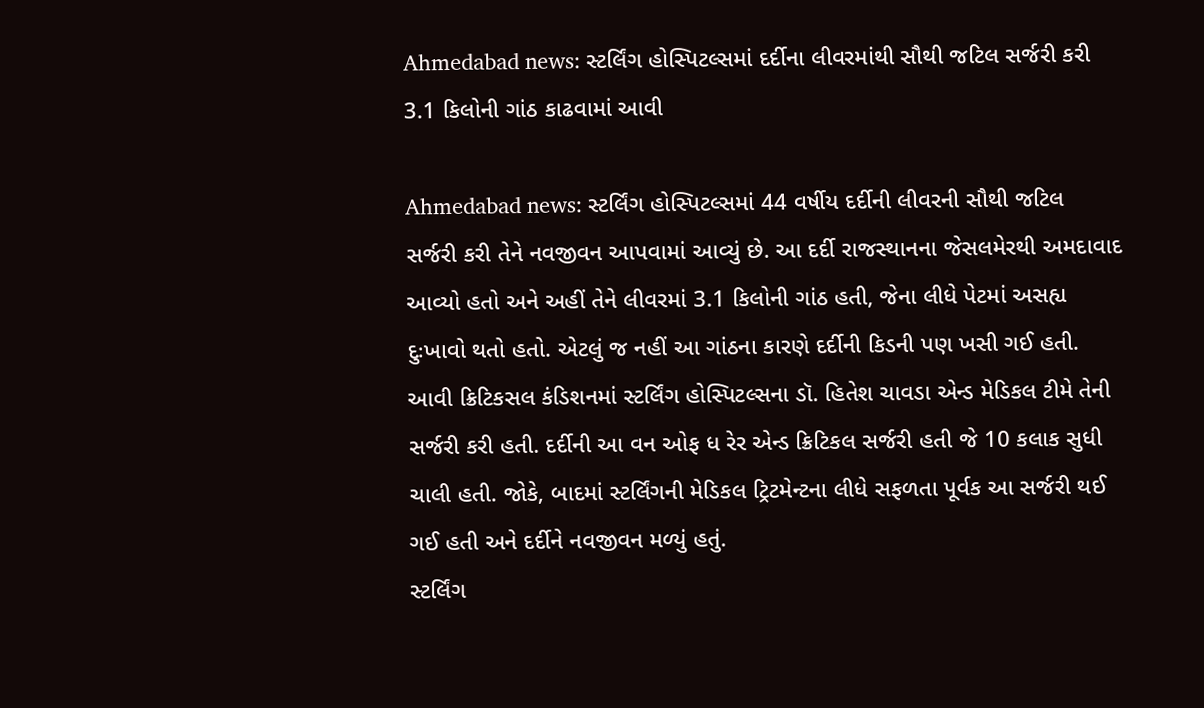Ahmedabad news: સ્ટર્લિંગ હોસ્પિટલ્સમાં દર્દીના લીવરમાંથી સૌથી જટિલ સર્જરી કરી 3.1 કિલોની ગાંઠ કાઢવામાં આવી

Ahmedabad news: સ્ટર્લિંગ હોસ્પિટલ્સમાં 44 વર્ષીય દર્દીની લીવરની સૌથી જટિલ સર્જરી કરી તેને નવજીવન આપવામાં આવ્યું છે. આ દર્દી રાજસ્થાનના જેસલમેરથી અમદાવાદ આવ્યો હતો અને અહીં તેને લીવરમાં 3.1 કિલોની ગાંઠ હતી, જેના લીધે પેટમાં અસહ્ય દુઃખાવો થતો હતો. એટલું જ નહીં આ ગાંઠના કારણે દર્દીની કિડની પણ ખસી ગઈ હતી. આવી ક્રિટિકસલ કંડિશનમાં સ્ટર્લિંગ હોસ્પિટલ્સના ડૉ. હિતેશ ચાવડા એન્ડ મેડિકલ ટીમે તેની સર્જરી કરી હતી. દર્દીની આ વન ઓફ ધ રેર એન્ડ ક્રિટિકલ સર્જરી હતી જે 10 કલાક સુધી ચાલી હતી. જોકે, બાદમાં સ્ટર્લિંગની મેડિકલ ટ્રિટમેન્ટના લીધે સફળતા પૂર્વક આ સર્જરી થઈ ગઈ હતી અને દર્દીને નવજીવન મળ્યું હતું.
સ્ટર્લિંગ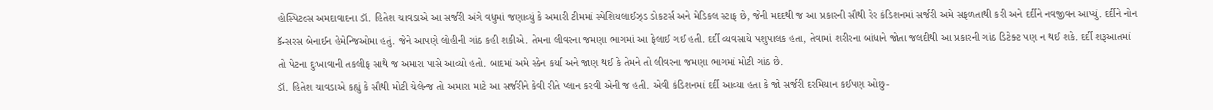હોસ્પિટલ્સ અમદાવાદના ડૉ. હિતેશ ચાવડાએ આ સર્જરી અંગે વધુમાં જણાવ્યું કે અમારી ટીમમાં સ્પેશિયલાઈઝ્ડ ડોકટર્સ અને મેડિકલ સ્ટાફ છે, જેની મદદથી જ આ પ્રકારની સૌથી રેર કંડિશનમાં સર્જરી અમે સફળતાથી કરી અને દર્દીને નવજીવન આપ્યું. દર્દીને નોન કૅન્સરસ બેનાઈન હેમેન્જિઓમા હતું. જેને આપણે લોહીની ગાંઠ કહી શકીએ. તેમના લીવરના જમણા ભાગમાં આ ફેલાઈ ગઈ હતી. દર્દી વ્યવસાયે પશુપાલક હતા, તેવામાં શરીરના બાંધાને જોતા જલદીથી આ પ્રકારની ગાંઠ ડિટેક્ટ પણ ન થઈ શકે. દર્દી શરૂઆતમાં તો પેટના દુઃખાવાની તકલીફ સાથે જ અમારા પાસે આવ્યો હતો. બાદમાં અમે સ્કેન કર્યા અને જાણ થઈ કે તેમને તો લીવરના જમણા ભાગમાં મોટી ગાંઠ છે.
ડૉ. હિતેશ ચાવડાએ કહ્યું કે સૌથી મોટી ચેલેન્જ તો અમારા માટે આ સર્જરીને કેવી રીતે પ્લાન કરવી એની જ હતી. એવી કંડિશનમાં દર્દી આવ્યા હતા કે જો સર્જરી દરમિયાન કઈપણ ઓછુ-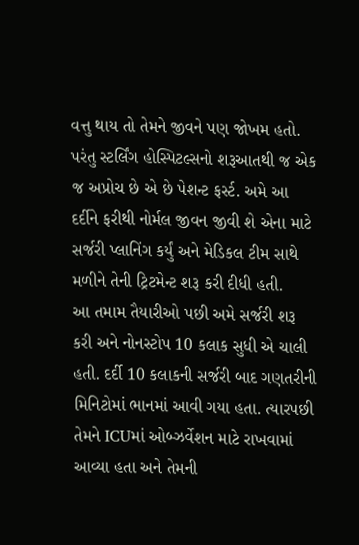વત્તુ થાય તો તેમને જીવને પણ જોખમ હતો. પરંતુ સ્ટર્લિંગ હોસ્પિટલ્સનો શરૂઆતથી જ એક જ અપ્રોચ છે એ છે પેશન્ટ ફર્સ્ટ. અમે આ દર્દીને ફરીથી નોર્મલ જીવન જીવી શે એના માટે સર્જરી પ્લાનિંગ કર્યું અને મેડિકલ ટીમ સાથે મળીને તેની ટ્રિટમેન્ટ શરૂ કરી દીધી હતી.
આ તમામ તૈયારીઓ પછી અમે સર્જરી શરૂ કરી અને નોનસ્ટોપ 10 કલાક સુધી એ ચાલી હતી. દર્દી 10 કલાકની સર્જરી બાદ ગણતરીની મિનિટોમાં ભાનમાં આવી ગયા હતા. ત્યારપછી તેમને ICUમાં ઓબ્ઝર્વેશન માટે રાખવામાં આવ્યા હતા અને તેમની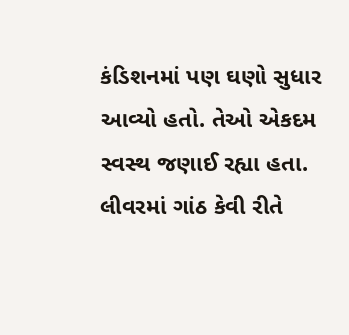કંડિશનમાં પણ ઘણો સુધાર આવ્યો હતો. તેઓ એકદમ સ્વસ્થ જણાઈ રહ્યા હતા.
લીવરમાં ગાંઠ કેવી રીતે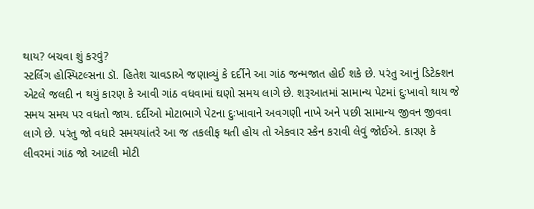થાય? બચવા શું કરવું?
સ્ટર્લિંગ હોસ્પિટલ્સના ડૉ. હિતેશ ચાવડાએ જણાવ્યું કે દર્દીને આ ગાંઠ જન્મજાત હોઈ શકે છે. પરંતુ આનું ડિટેક્શન એટલે જલદી ન થયું કારણ કે આવી ગાંઠ વધવામાં ઘણો સમય લાગે છે. શરૂઆતમાં સામાન્ય પેટમાં દુઃખાવો થાય જે સમય સમય પર વધતો જાય. દર્દીઓ મોટાભાગે પેટના દુઃખાવાને અવગણી નાખે અને પછી સામાન્ય જીવન જીવવા લાગે છે. પરંતુ જો વધારે સમયયાંતરે આ જ તકલીફ થતી હોય તો એકવાર સ્કેન કરાવી લેવું જોઈએ. કારણ કે લીવરમાં ગાંઠ જો આટલી મોટી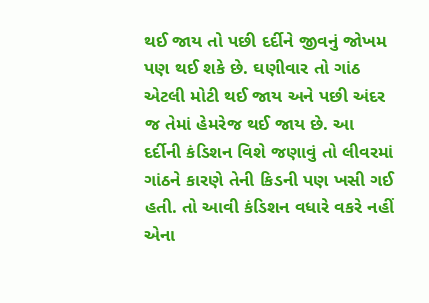થઈ જાય તો પછી દર્દીને જીવનું જોખમ પણ થઈ શકે છે. ઘણીવાર તો ગાંઠ એટલી મોટી થઈ જાય અને પછી અંદર જ તેમાં હેમરેજ થઈ જાય છે. આ દર્દીની કંડિશન વિશે જણાવું તો લીવરમાં ગાંઠને કારણે તેની કિડની પણ ખસી ગઈ હતી. તો આવી કંડિશન વધારે વકરે નહીં એના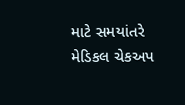માટે સમયાંતરે મેડિકલ ચેકઅપ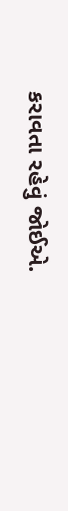કરાવતા રહેવું જોઈએ.